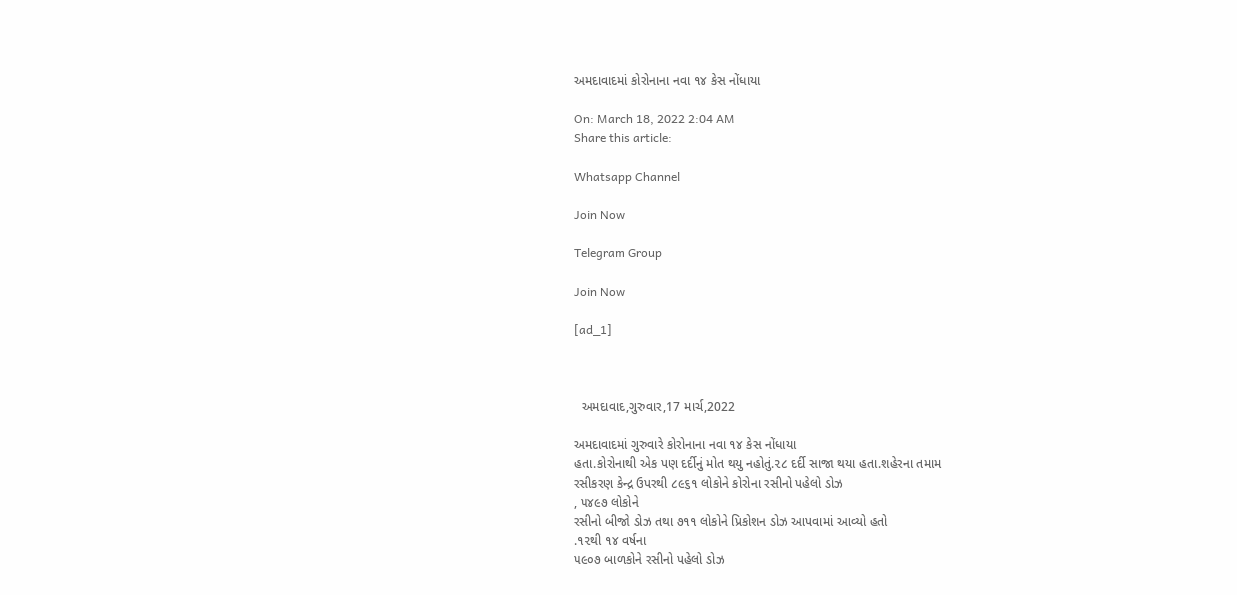અમદાવાદમાં કોરોનાના નવા ૧૪ કેસ નોંધાયા

On: March 18, 2022 2:04 AM
Share this article:

Whatsapp Channel

Join Now

Telegram Group

Join Now

[ad_1]



  અમદાવાદ,ગુરુવાર,17 માર્ચ,2022

અમદાવાદમાં ગુરુવારે કોરોનાના નવા ૧૪ કેસ નોંધાયા
હતા.કોરોનાથી એક પણ દર્દીનું મોત થયુ નહોતું.૨૮ દર્દી સાજા થયા હતા.શહેરના તમામ
રસીકરણ કેન્દ્ર ઉપરથી ૮૯૬૧ લોકોને કોરોના રસીનો પહેલો ડોઝ
, ૫૪૯૭ લોકોને
રસીનો બીજો ડોઝ તથા ૭૧૧ લોકોને પ્રિકોશન ડોઝ આપવામાં આવ્યો હતો
.૧૨થી ૧૪ વર્ષના
૫૯૦૭ બાળકોને રસીનો પહેલો ડોઝ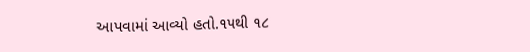આપવામાં આવ્યો હતો.૧૫થી ૧૮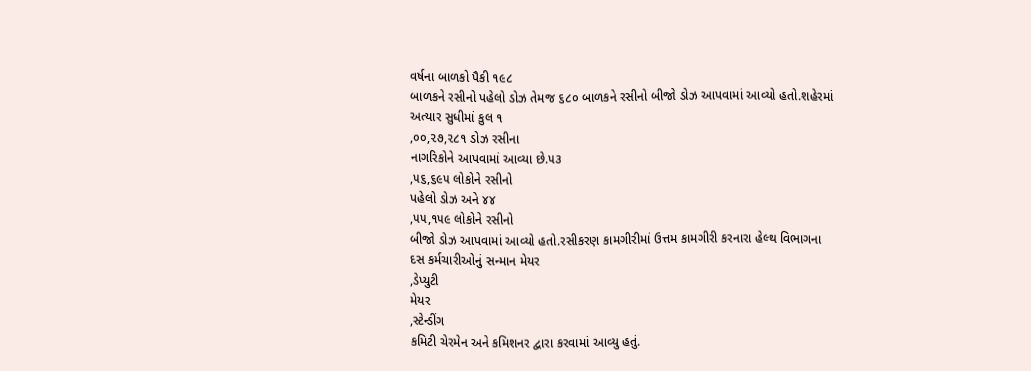વર્ષના બાળકો પૈકી ૧૯૮
બાળકને રસીનો પહેલો ડોઝ તેમજ ૬૮૦ બાળકને રસીનો બીજો ડોઝ આપવામાં આવ્યો હતો.શહેરમાં
અત્યાર સુધીમાં કુલ ૧
,૦૦,૨૭,૨૮૧ ડોઝ રસીના
નાગરિકોને આપવામાં આવ્યા છે.૫૩
,૫૬,૬૯૫ લોકોને રસીનો
પહેલો ડોઝ અને ૪૪
,૫૫,૧૫૯ લોકોને રસીનો
બીજો ડોઝ આપવામાં આવ્યો હતો.રસીકરણ કામગીરીમાં ઉત્તમ કામગીરી કરનારા હેલ્થ વિભાગના
દસ કર્મચારીઓનું સન્માન મેયર
,ડેપ્યુટી
મેયર
,સ્ટેન્ડીંગ
કમિટી ચેરમેન અને કમિશનર દ્વારા કરવામાં આવ્યુ હતું.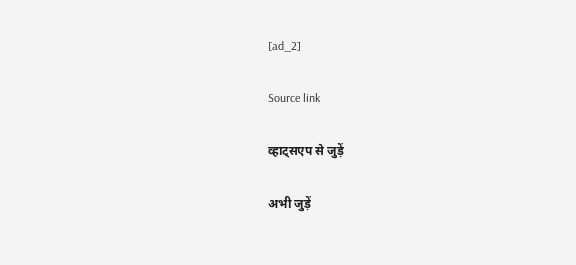[ad_2]

Source link

व्हाट्सएप से जुड़ें

अभी जुड़ें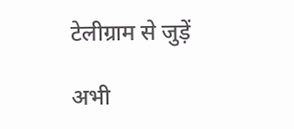टेलीग्राम से जुड़ें

अभी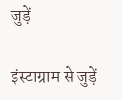जुड़ें

इंस्टाग्राम से जुड़ें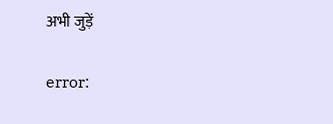अभी जुड़ें

error: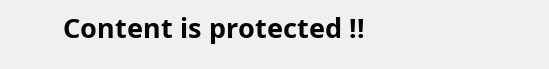Content is protected !!